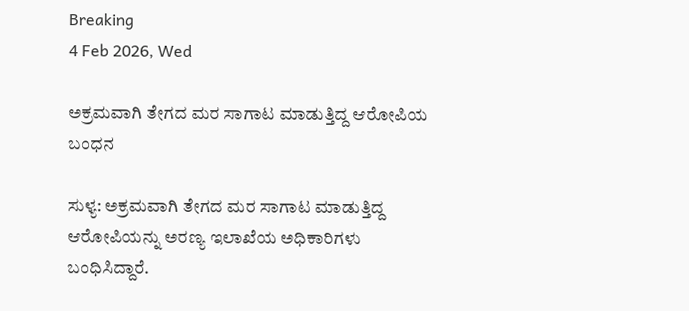Breaking
4 Feb 2026, Wed

ಅಕ್ರಮವಾಗಿ ತೇಗದ ಮರ ಸಾಗಾಟ ಮಾಡುತ್ತಿದ್ದ ಆರೋಪಿಯ ಬಂಧನ

ಸುಳ್ಯ: ಅಕ್ರಮವಾಗಿ ತೇಗದ ಮರ ಸಾಗಾಟ ಮಾಡುತ್ತಿದ್ದ ಆರೋಪಿಯನ್ನು ಅರಣ್ಯ ಇಲಾಖೆಯ ಅಧಿಕಾರಿಗಳು ಬಂಧಿಸಿದ್ದಾರೆ.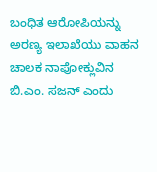ಬಂಧಿತ ಆರೋಪಿಯನ್ನು ಅರಣ್ಯ ಇಲಾಖೆಯು ವಾಹನ ಚಾಲಕ ನಾಪೋಕ್ಲುವಿನ ಬಿ.ಎಂ. ಸಜನ್‌ ಎಂದು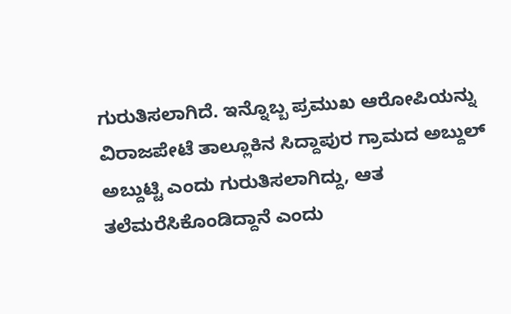ಗುರುತಿಸಲಾಗಿದೆ. ಇನ್ನೊಬ್ಬ ಪ್ರಮುಖ ಆರೋಪಿಯನ್ನು ವಿರಾಜಪೇಟೆ ತಾಲ್ಲೂಕಿನ ಸಿದ್ದಾಪುರ ಗ್ರಾಮದ ಅಬ್ದುಲ್ ಅಬ್ದುಟ್ಟಿ ಎಂದು ಗುರುತಿಸಲಾಗಿದ್ದು, ಆತ ತಲೆಮರೆಸಿಕೊಂಡಿದ್ದಾನೆ ಎಂದು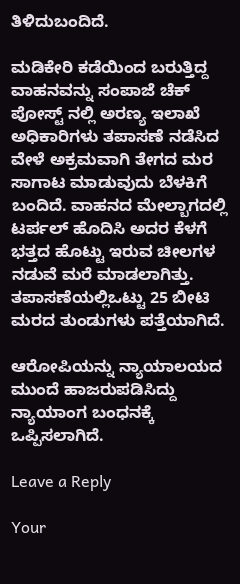ತಿಳಿದುಬಂದಿದೆ.

ಮಡಿಕೇರಿ ಕಡೆಯಿಂದ ಬರುತ್ತಿದ್ದ ವಾಹನವನ್ನು ಸಂಪಾಜೆ ಚೆಕ್ ಪೋಸ್ಟ್ ನಲ್ಲಿ ಅರಣ್ಯ ಇಲಾಖೆ ಅಧಿಕಾರಿಗಳು ತಪಾಸಣೆ ನಡೆಸಿದ ವೇಳೆ ಅಕ್ರಮವಾಗಿ ತೇಗದ ಮರ ಸಾಗಾಟ ಮಾಡುವುದು ಬೆಳಕಿಗೆ ಬಂದಿದೆ. ವಾಹನದ ಮೇಲ್ಬಾಗದಲ್ಲಿ ಟರ್ಪಲ್‌ ಹೊದಿಸಿ ಅದರ ಕೆಳಗೆ ಭತ್ತದ ಹೊಟ್ಟು ಇರುವ ಚೀಲಗಳ ನಡುವೆ ಮರೆ ಮಾಡಲಾಗಿತ್ತು. ತಪಾಸಣೆಯಲ್ಲಿಒಟ್ಟು 25 ಬೀಟಿ ಮರದ ತುಂಡುಗಳು ಪತ್ತೆಯಾಗಿದೆ.

ಆರೋಪಿಯನ್ನು ನ್ಯಾಯಾಲಯದ ಮುಂದೆ ಹಾಜರುಪಡಿಸಿದ್ದು ನ್ಯಾಯಾಂಗ ಬಂಧನಕ್ಕೆ ಒಪ್ಪಿಸಲಾಗಿದೆ.

Leave a Reply

Your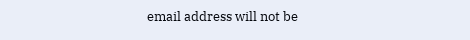email address will not be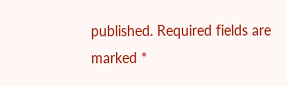published. Required fields are marked *